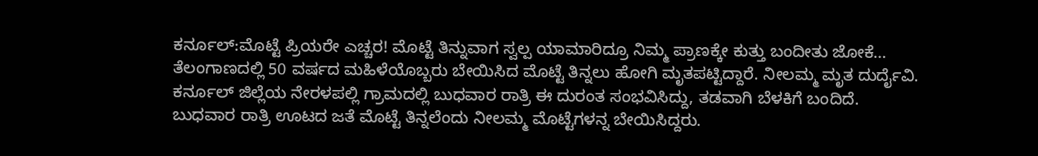ಕರ್ನೂಲ್:ಮೊಟ್ಟೆ ಪ್ರಿಯರೇ ಎಚ್ಚರ! ಮೊಟ್ಟೆ ತಿನ್ನುವಾಗ ಸ್ವಲ್ಪ ಯಾಮಾರಿದ್ರೂ ನಿಮ್ಮ ಪ್ರಾಣಕ್ಕೇ ಕುತ್ತು ಬಂದೀತು ಜೋಕೆ…
ತೆಲಂಗಾಣದಲ್ಲಿ 50 ವರ್ಷದ ಮಹಿಳೆಯೊಬ್ಬರು ಬೇಯಿಸಿದ ಮೊಟ್ಟೆ ತಿನ್ನಲು ಹೋಗಿ ಮೃತಪಟ್ಟಿದ್ದಾರೆ. ನೀಲಮ್ಮ ಮೃತ ದುರ್ದೈವಿ. ಕರ್ನೂಲ್ ಜಿಲ್ಲೆಯ ನೇರಳಪಲ್ಲಿ ಗ್ರಾಮದಲ್ಲಿ ಬುಧವಾರ ರಾತ್ರಿ ಈ ದುರಂತ ಸಂಭವಿಸಿದ್ದು, ತಡವಾಗಿ ಬೆಳಕಿಗೆ ಬಂದಿದೆ.
ಬುಧವಾರ ರಾತ್ರಿ ಊಟದ ಜತೆ ಮೊಟ್ಟೆ ತಿನ್ನಲೆಂದು ನೀಲಮ್ಮ ಮೊಟ್ಟೆಗಳನ್ನ ಬೇಯಿಸಿದ್ದರು.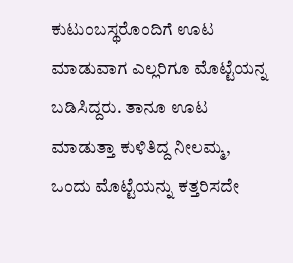ಕುಟುಂಬಸ್ಥರೊಂದಿಗೆ ಊಟ ಮಾಡುವಾಗ ಎಲ್ಲರಿಗೂ ಮೊಟ್ಟೆಯನ್ನ ಬಡಿಸಿದ್ದರು. ತಾನೂ ಊಟ ಮಾಡುತ್ತಾ ಕುಳಿತಿದ್ದ ನೀಲಮ್ಮ, ಒಂದು ಮೊಟ್ಟೆಯನ್ನು ಕತ್ತರಿಸದೇ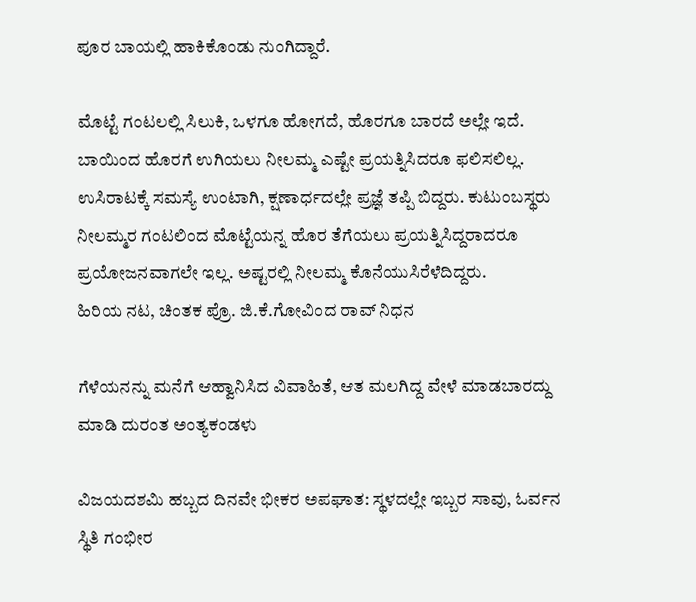ಪೂರ ಬಾಯಲ್ಲಿ ಹಾಕಿಕೊಂಡು ನುಂಗಿದ್ದಾರೆ.

ಮೊಟ್ಟೆ ಗಂಟಲಲ್ಲಿ ಸಿಲುಕಿ, ಒಳಗೂ ಹೋಗದೆ, ಹೊರಗೂ ಬಾರದೆ ಅಲ್ಲೇ ಇದೆ. ಬಾಯಿಂದ ಹೊರಗೆ ಉಗಿಯಲು ನೀಲಮ್ಮ ಎಷ್ಟೇ ಪ್ರಯತ್ನಿಸಿದರೂ ಫಲಿಸಲಿಲ್ಲ. ಉಸಿರಾಟಕ್ಕೆ ಸಮಸ್ಯೆ ಉಂಟಾಗಿ, ಕ್ಷಣಾರ್ಧದಲ್ಲೇ ಪ್ರಜ್ಞೆ ತಪ್ಪಿ ಬಿದ್ದರು. ಕುಟುಂಬಸ್ಥರು ನೀಲಮ್ಮರ ಗಂಟಲಿಂದ ಮೊಟ್ಟೆಯನ್ನ ಹೊರ ತೆಗೆಯಲು ಪ್ರಯತ್ನಿಸಿದ್ದರಾದರೂ ಪ್ರಯೋಜನವಾಗಲೇ ಇಲ್ಲ. ಅಷ್ಟರಲ್ಲಿ ನೀಲಮ್ಮ ಕೊನೆಯುಸಿರೆಳೆದಿದ್ದರು.
ಹಿರಿಯ ನಟ, ಚಿಂತಕ ಪ್ರೊ. ಜಿ.ಕೆ.ಗೋವಿಂದ ರಾವ್ ನಿಧನ

ಗೆಳೆಯನನ್ನು ಮನೆಗೆ ಆಹ್ವಾನಿಸಿದ ವಿವಾಹಿತೆ, ಆತ ಮಲಗಿದ್ದ ವೇಳೆ ಮಾಡಬಾರದ್ದು ಮಾಡಿ ದುರಂತ ಅಂತ್ಯಕಂಡಳು

ವಿಜಯದಶಮಿ ಹಬ್ಬದ ದಿನವೇ ಭೀಕರ ಅಪಘಾತ: ಸ್ಥಳದಲ್ಲೇ ಇಬ್ಬರ ಸಾವು, ಓರ್ವನ ಸ್ಥಿತಿ ಗಂಭೀರ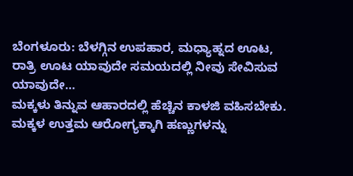ಬೆಂಗಳೂರು: ಬೆಳಗ್ಗಿನ ಉಪಹಾರ, ಮಧ್ಯಾಹ್ನದ ಊಟ, ರಾತ್ರಿ ಊಟ ಯಾವುದೇ ಸಮಯದಲ್ಲಿ ನೀವು ಸೇವಿಸುವ ಯಾವುದೇ…
ಮಕ್ಕಳು ತಿನ್ನುವ ಆಹಾರದಲ್ಲಿ ಹೆಚ್ಚಿನ ಕಾಳಜಿ ವಹಿಸಬೇಕು. ಮಕ್ಕಳ ಉತ್ತಮ ಆರೋಗ್ಯಕ್ಕಾಗಿ ಹಣ್ಣುಗಳನ್ನು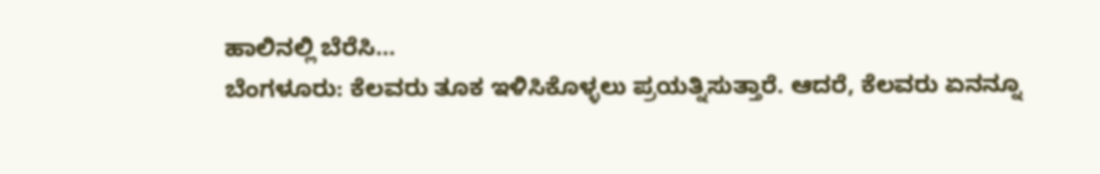ಹಾಲಿನಲ್ಲಿ ಬೆರೆಸಿ…
ಬೆಂಗಳೂರು: ಕೆಲವರು ತೂಕ ಇಳಿಸಿಕೊಳ್ಳಲು ಪ್ರಯತ್ನಿಸುತ್ತಾರೆ. ಆದರೆ, ಕೆಲವರು ಏನನ್ನೂ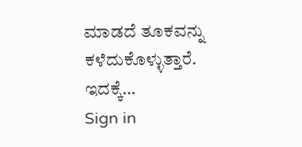ಮಾಡದೆ ತೂಕವನ್ನು ಕಳೆದುಕೊಳ್ಳುತ್ತಾರೆ. ಇದಕ್ಕೆ…
Sign in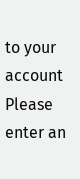to your account
Please enter an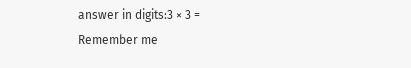answer in digits:3 × 3 =
Remember me